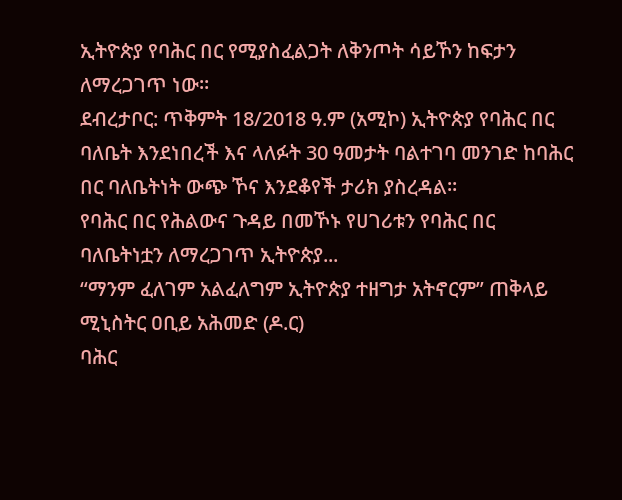ኢትዮጵያ የባሕር በር የሚያስፈልጋት ለቅንጦት ሳይኾን ከፍታን ለማረጋገጥ ነው።
ደብረታቦር: ጥቅምት 18/2018 ዓ.ም (አሚኮ) ኢትዮጵያ የባሕር በር ባለቤት እንደነበረች እና ላለፉት 30 ዓመታት ባልተገባ መንገድ ከባሕር በር ባለቤትነት ውጭ ኾና እንደቆየች ታሪክ ያስረዳል።
የባሕር በር የሕልውና ጉዳይ በመኾኑ የሀገሪቱን የባሕር በር ባለቤትነቷን ለማረጋገጥ ኢትዮጵያ...
“ማንም ፈለገም አልፈለግም ኢትዮጵያ ተዘግታ አትኖርም” ጠቅላይ ሚኒስትር ዐቢይ አሕመድ (ዶ.ር)
ባሕር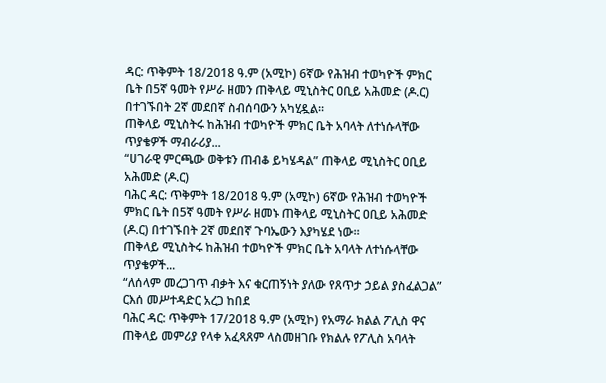ዳር: ጥቅምት 18/2018 ዓ.ም (አሚኮ) 6ኛው የሕዝብ ተወካዮች ምክር ቤት በ5ኛ ዓመት የሥራ ዘመን ጠቅላይ ሚኒስትር ዐቢይ አሕመድ (ዶ.ር) በተገኙበት 2ኛ መደበኛ ስብሰባውን አካሂዷል።
ጠቅላይ ሚኒስትሩ ከሕዝብ ተወካዮች ምክር ቤት አባላት ለተነሱላቸው ጥያቄዎች ማብራሪያ...
“ሀገራዊ ምርጫው ወቅቱን ጠብቆ ይካሄዳል” ጠቅላይ ሚኒስትር ዐቢይ አሕመድ (ዶ.ር)
ባሕር ዳር: ጥቅምት 18/2018 ዓ.ም (አሚኮ) 6ኛው የሕዝብ ተወካዮች ምክር ቤት በ5ኛ ዓመት የሥራ ዘመኑ ጠቅላይ ሚኒስትር ዐቢይ አሕመድ (ዶ.ር) በተገኙበት 2ኛ መደበኛ ጉባኤውን እያካሄደ ነው።
ጠቅላይ ሚኒስትሩ ከሕዝብ ተወካዮች ምክር ቤት አባላት ለተነሱላቸው ጥያቄዎች...
“ለሰላም መረጋገጥ ብቃት እና ቁርጠኝነት ያለው የጸጥታ ኃይል ያስፈልጋል” ርእሰ መሥተዳድር አረጋ ከበደ
ባሕር ዳር: ጥቅምት 17/2018 ዓ.ም (አሚኮ) የአማራ ክልል ፖሊስ ዋና ጠቅላይ መምሪያ የላቀ አፈጻጸም ላስመዘገቡ የክልሉ የፖሊስ አባላት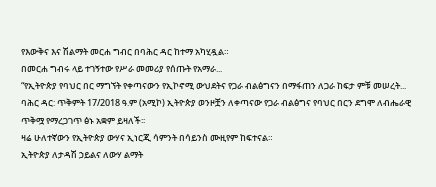የእውቅና እና ሽልማት መርሐ ግብር በባሕር ዳር ከተማ አካሂዷል።
በመርሐ ግብሩ ላይ ተገኝተው የሥራ መመሪያ የሰጡት የአማራ...
“የኢትዮጵያ የባህር በር ማግኘት የቀጣናውን የኢኮኖሚ ውህደትና የጋራ ብልፅግናን በማፋጠን ለጋራ ከፍታ ምቹ መሠረት...
ባሕር ዳር: ጥቅምት 17/2018 ዓ.ም (አሚኮ) ኢትዮጵያ ወንዞቿን ለቀጣናው የጋራ ብልፅግና የባህር በርን ደግሞ ለብሔራዊ ጥቅሟ የማረጋገጥ ፅኑ አቋም ይዛለች፡፡
ዛሬ ሁለተኛውን የኢትዮጵያ ውሃና ኢነርጂ ሳምንት በሳይንስ ሙዚየም ከፍተናል።
ኢትዮጵያ ለታዳሽ ኃይልና ለውሃ ልማት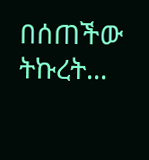በሰጠችው ትኩረት...